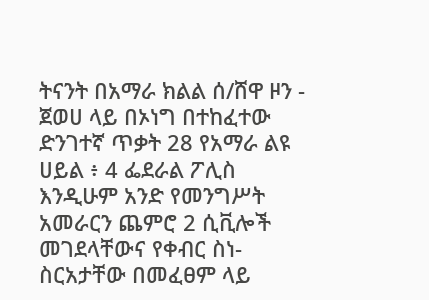ትናንት በአማራ ክልል ሰ/ሸዋ ዞን - ጀወሀ ላይ በኦነግ በተከፈተው ድንገተኛ ጥቃት 28 የአማራ ልዩ ሀይል ፥ 4 ፌደራል ፖሊስ እንዲሁም አንድ የመንግሥት አመራርን ጨምሮ 2 ሲቪሎች መገደላቸውና የቀብር ስነ-ስርአታቸው በመፈፀም ላይ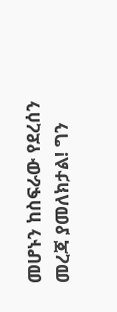መሆኑን ከስፍራው የደረሰን መረጃ ያመለክታል! ግን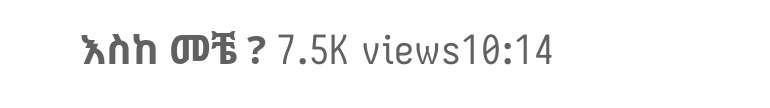እስከ መቼ ? 7.5K views10:14